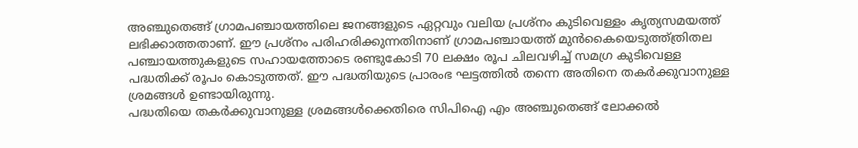അഞ്ചുതെങ്ങ് ഗ്രാമപഞ്ചായത്തിലെ ജനങ്ങളുടെ ഏറ്റവും വലിയ പ്രശ്നം കുടിവെള്ളം കൃത്യസമയത്ത് ലഭിക്കാത്തതാണ്. ഈ പ്രശ്നം പരിഹരിക്കുന്നതിനാണ് ഗ്രാമപഞ്ചായത്ത് മുൻകൈയെടുത്ത്ത്രിതല പഞ്ചായത്തുകളുടെ സഹായത്തോടെ രണ്ടുകോടി 70 ലക്ഷം രൂപ ചിലവഴിച്ച് സമഗ്ര കുടിവെള്ള പദ്ധതിക്ക് രൂപം കൊടുത്തത്. ഈ പദ്ധതിയുടെ പ്രാരംഭ ഘട്ടത്തിൽ തന്നെ അതിനെ തകർക്കുവാനുള്ള ശ്രമങ്ങൾ ഉണ്ടായിരുന്നു.
പദ്ധതിയെ തകർക്കുവാനുള്ള ശ്രമങ്ങൾക്കെതിരെ സിപിഐ എം അഞ്ചുതെങ്ങ് ലോക്കൽ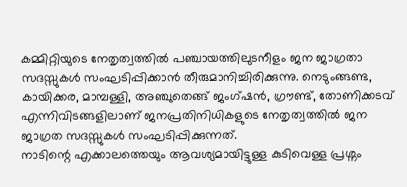കമ്മിറ്റിയുടെ നേതൃത്വത്തിൽ പഞ്ചായത്തിലുടനീളം ജന ജാഗ്രതാ സദസ്സുകൾ സംഘടിപ്പിക്കാൻ തീരുമാനിച്ചിരിക്കുന്നു. നെടുംങ്ങണ്ട, കായിക്കര, മാമ്പള്ളി, അഞ്ചുതെങ്ങ് ജംഗ്ഷൻ, ഗ്രൗണ്ട്, തോണിക്കടവ് എന്നിവിടങ്ങളിലാണ് ജനപ്രതിനിധികളുടെ നേതൃത്വത്തിൽ ജന ജാഗ്രത സദസ്സുകൾ സംഘടിപ്പിക്കുന്നത്.
നാടിന്റെ എക്കാലത്തെയും ആവശ്യമായിട്ടുള്ള കുടിവെള്ള പ്രശ്നം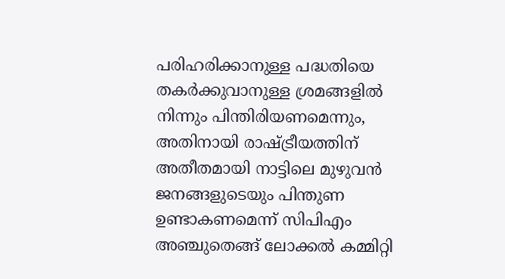പരിഹരിക്കാനുള്ള പദ്ധതിയെ തകർക്കുവാനുള്ള ശ്രമങ്ങളിൽ നിന്നും പിന്തിരിയണമെന്നും, അതിനായി രാഷ്ട്രീയത്തിന് അതീതമായി നാട്ടിലെ മുഴുവൻ ജനങ്ങളുടെയും പിന്തുണ ഉണ്ടാകണമെന്ന് സിപിഎം അഞ്ചുതെങ്ങ് ലോക്കൽ കമ്മിറ്റി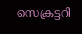സെക്രട്ടറി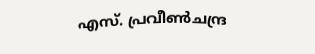എസ്. പ്രവീൺചന്ദ്ര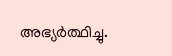അഭ്യർത്ഥിച്ചു.